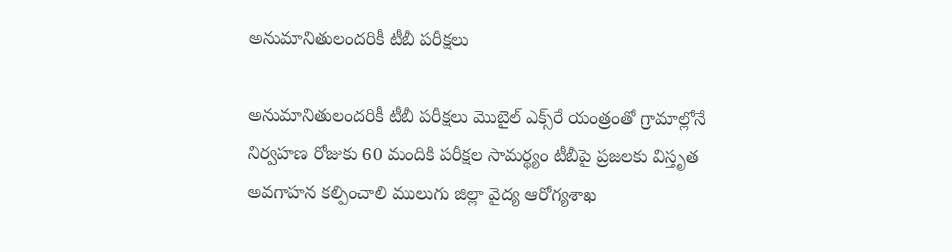అనుమానితులంద‌రికీ టీబీ ప‌రీక్ష‌లు

అనుమానితులంద‌రికీ టీబీ ప‌రీక్ష‌లు మొబైల్ ఎక్స్‌రే యంత్రంతో గ్రామాల్లోనే నిర్వ‌హ‌ణ‌ రోజుకు 60 మందికి పరీక్షల సామర్థ్యం టీబీపై ప్రజలకు విస్తృత అవగాహన కల్పించాలి ములుగు జిల్లా వైద్య ఆరోగ్యశాఖ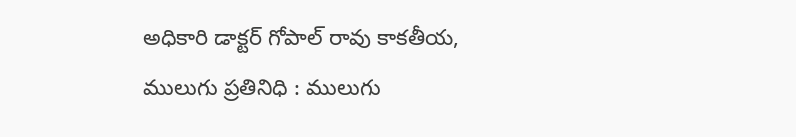అధికారి డాక్టర్ గోపాల్ రావు కాకతీయ, ములుగు ప్రతినిధి : ములుగు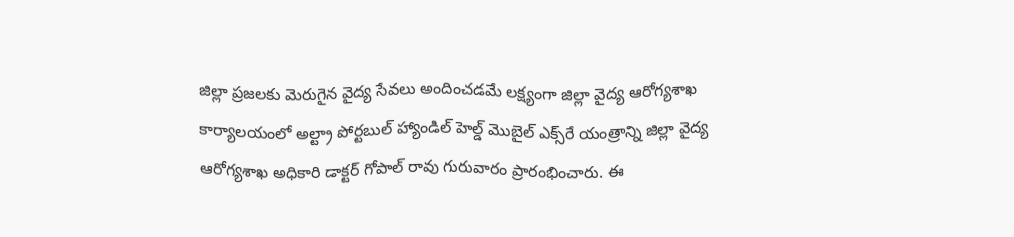జిల్లా ప్రజలకు మెరుగైన వైద్య సేవలు అందించడమే లక్ష్యంగా జిల్లా వైద్య ఆరోగ్యశాఖ కార్యాలయంలో అల్ట్రా పోర్టబుల్ హ్యాండిల్ హెల్డ్ మొబైల్ ఎక్స్‌రే యంత్రాన్ని జిల్లా వైద్య ఆరోగ్యశాఖ అధికారి డాక్టర్ గోపాల్ రావు గురువారం ప్రారంభించారు. ఈ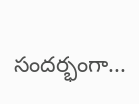సందర్భంగా...